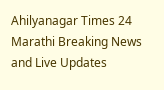Ahilyanagar Times 24
Marathi Breaking News and Live Updates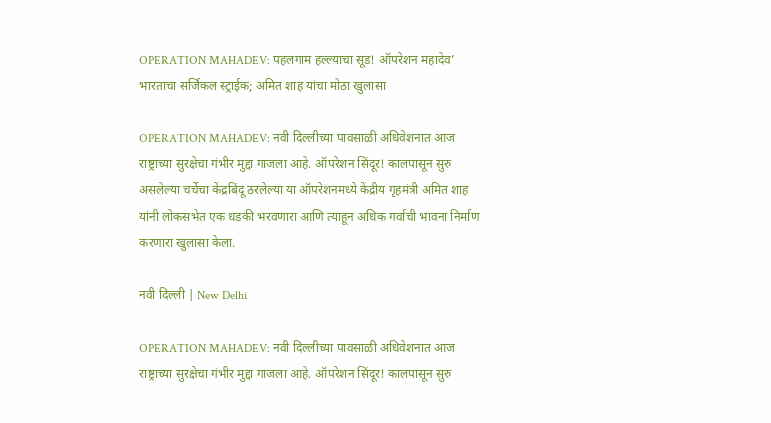OPERATION MAHADEV: पहलगाम हल्ल्याचा सूड! ऑपरेशन महादेव’ भारताचा सर्जिकल स्ट्राईक; अमित शाह यांचा मोठा खुलासा

OPERATION MAHADEV: नवी दिल्लीच्या पावसाळी अधिवेशनात आज राष्ट्राच्या सुरक्षेचा गंभीर मुद्दा गाजला आहे. ऑपरेशन सिंदूर! कालपासून सुरु असलेल्या चर्चेचा केंद्रबिंदू ठरलेल्या या ऑपरेशनमध्ये केंद्रीय गृहमंत्री अमित शाह यांनी लोकसभेत एक धडकी भरवणारा आणि त्याहून अधिक गर्वाची भावना निर्माण करणारा खुलासा केला.

नवी दिल्ली | New Delhi

OPERATION MAHADEV: नवी दिल्लीच्या पावसाळी अधिवेशनात आज राष्ट्राच्या सुरक्षेचा गंभीर मुद्दा गाजला आहे. ऑपरेशन सिंदूर! कालपासून सुरु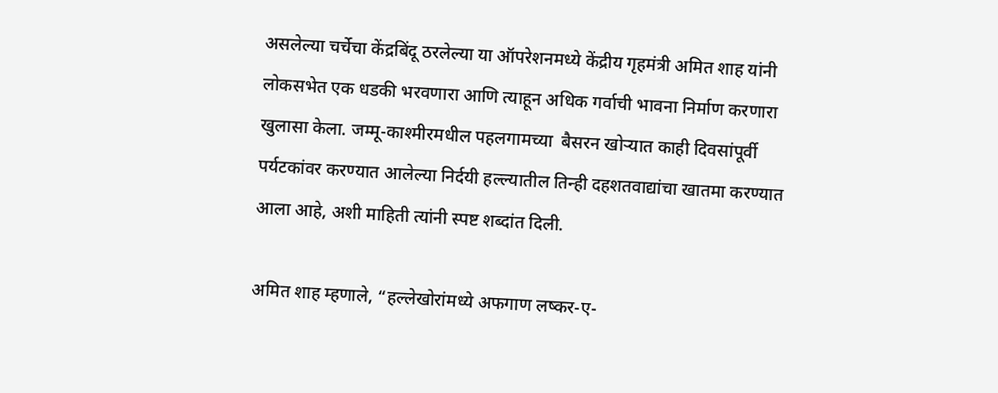असलेल्या चर्चेचा केंद्रबिंदू ठरलेल्या या ऑपरेशनमध्ये केंद्रीय गृहमंत्री अमित शाह यांनी लोकसभेत एक धडकी भरवणारा आणि त्याहून अधिक गर्वाची भावना निर्माण करणारा खुलासा केला. जम्मू-काश्मीरमधील पहलगामच्या  बैसरन खोऱ्यात काही दिवसांपूर्वी पर्यटकांवर करण्यात आलेल्या निर्दयी हल्ल्यातील तिन्ही दहशतवाद्यांचा खातमा करण्यात आला आहे, अशी माहिती त्यांनी स्पष्ट शब्दांत दिली.

अमित शाह म्हणाले, “हल्लेखोरांमध्ये अफगाण लष्कर-ए-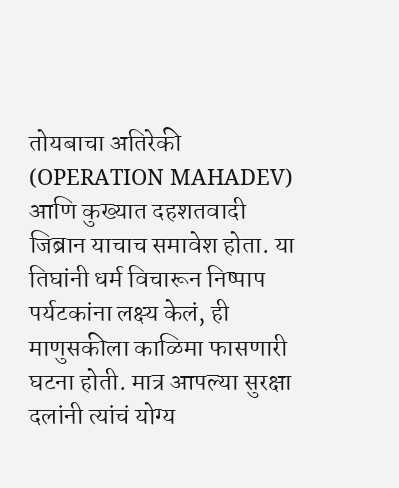तोयबाचा अतिरेकी (OPERATION MAHADEV) आणि कुख्यात दहशतवादी जिब्रान याचाच समावेश होता. या तिघांनी धर्म विचारून निष्पाप पर्यटकांना लक्ष्य केलं, ही माणुसकीला काळिमा फासणारी घटना होती. मात्र आपल्या सुरक्षा दलांनी त्यांचं योग्य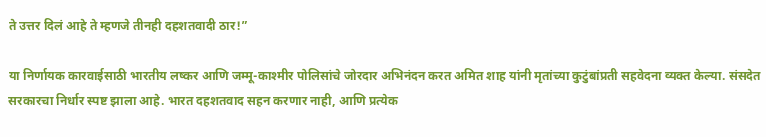ते उत्तर दिलं आहे ते म्हणजे तीनही दहशतवादी ठार!”

या निर्णायक कारवाईसाठी भारतीय लष्कर आणि जम्मू-काश्मीर पोलिसांचे जोरदार अभिनंदन करत अमित शाह यांनी मृतांच्या कुटुंबांप्रती सहवेदना व्यक्त केल्या. संसदेत सरकारचा निर्धार स्पष्ट झाला आहे. भारत दहशतवाद सहन करणार नाही, आणि प्रत्येक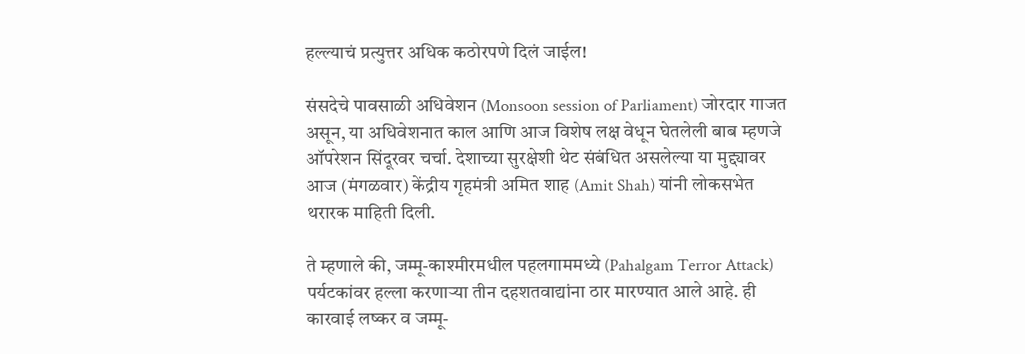हल्ल्याचं प्रत्युत्तर अधिक कठोरपणे दिलं जाईल!

संसदेचे पावसाळी अधिवेशन (Monsoon session of Parliament) जोरदार गाजत असून, या अधिवेशनात काल आणि आज विशेष लक्ष वेधून घेतलेली बाब म्हणजे ऑपरेशन सिंदूरवर चर्चा. देशाच्या सुरक्षेशी थेट संबंधित असलेल्या या मुद्द्यावर आज (मंगळवार) केंद्रीय गृहमंत्री अमित शाह (Amit Shah) यांनी लोकसभेत थरारक माहिती दिली.

ते म्हणाले की, जम्मू-काश्मीरमधील पहलगाममध्ये (Pahalgam Terror Attack) पर्यटकांवर हल्ला करणाऱ्या तीन दहशतवाद्यांना ठार मारण्यात आले आहे. ही कारवाई लष्कर व जम्मू-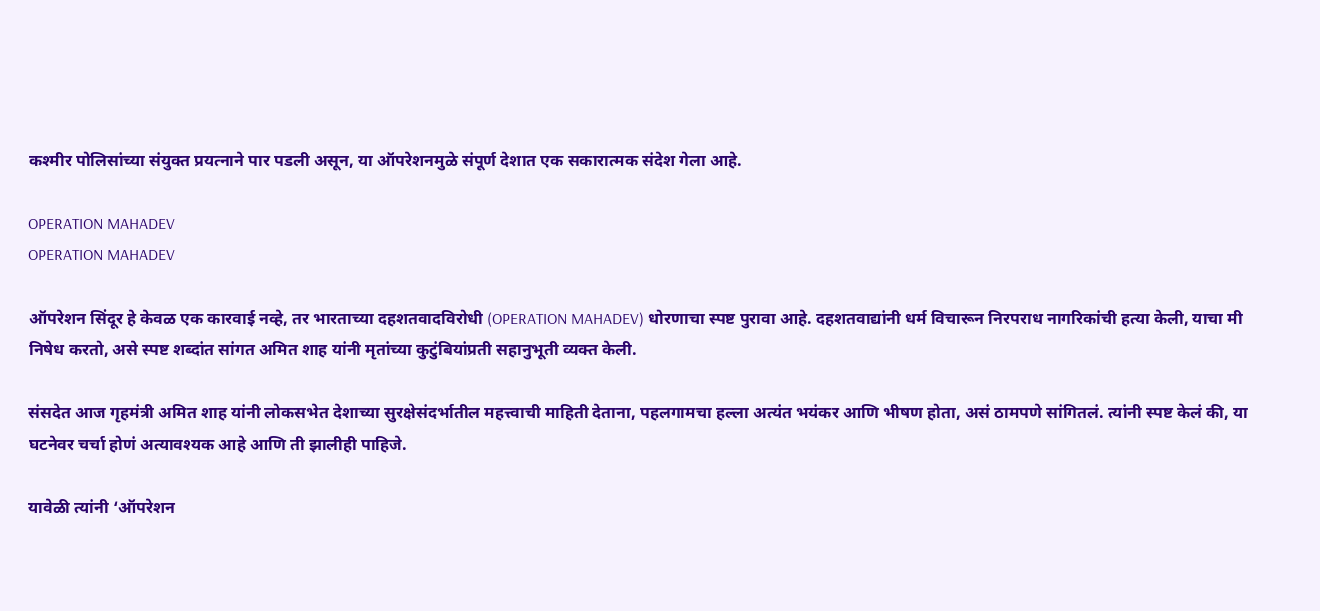कश्मीर पोलिसांच्या संयुक्त प्रयत्नाने पार पडली असून, या ऑपरेशनमुळे संपूर्ण देशात एक सकारात्मक संदेश गेला आहे.

OPERATION MAHADEV
OPERATION MAHADEV

ऑपरेशन सिंदूर हे केवळ एक कारवाई नव्हे, तर भारताच्या दहशतवादविरोधी (OPERATION MAHADEV) धोरणाचा स्पष्ट पुरावा आहे. दहशतवाद्यांनी धर्म विचारून निरपराध नागरिकांची हत्या केली, याचा मी निषेध करतो, असे स्पष्ट शब्दांत सांगत अमित शाह यांनी मृतांच्या कुटुंबियांप्रती सहानुभूती व्यक्त केली.

संसदेत आज गृहमंत्री अमित शाह यांनी लोकसभेत देशाच्या सुरक्षेसंदर्भातील महत्त्वाची माहिती देताना, पहलगामचा हल्ला अत्यंत भयंकर आणि भीषण होता, असं ठामपणे सांगितलं. त्यांनी स्पष्ट केलं की, या घटनेवर चर्चा होणं अत्यावश्यक आहे आणि ती झालीही पाहिजे.

यावेळी त्यांनी ‘ऑपरेशन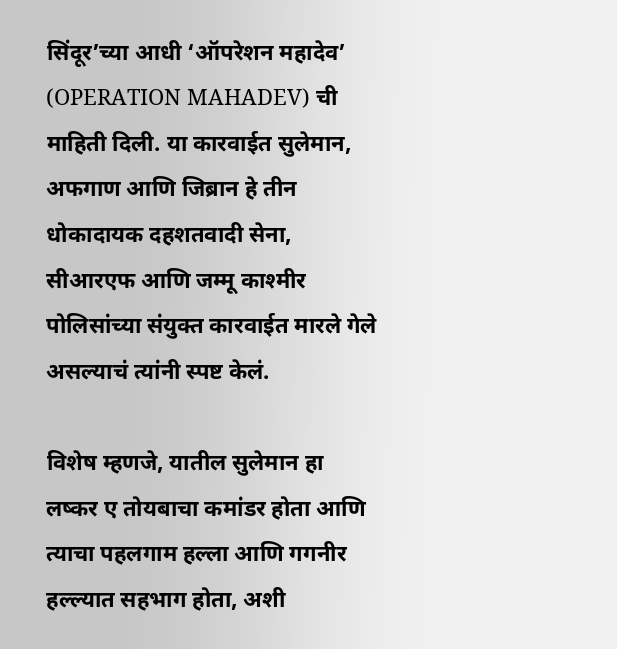सिंदूर’च्या आधी ‘ऑपरेशन महादेव’ (OPERATION MAHADEV) ची माहिती दिली. या कारवाईत सुलेमान, अफगाण आणि जिब्रान हे तीन धोकादायक दहशतवादी सेना, सीआरएफ आणि जम्मू काश्मीर पोलिसांच्या संयुक्त कारवाईत मारले गेले असल्याचं त्यांनी स्पष्ट केलं.

विशेष म्हणजे, यातील सुलेमान हा लष्कर ए तोयबाचा कमांडर होता आणि त्याचा पहलगाम हल्ला आणि गगनीर हल्ल्यात सहभाग होता, अशी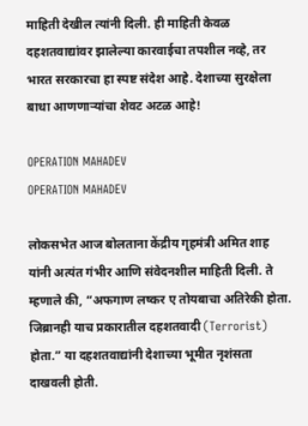माहिती देखील त्यांनी दिली. ही माहिती केवळ दहशतवाद्यांवर झालेल्या कारवाईचा तपशील नव्हे, तर भारत सरकारचा हा स्पष्ट संदेश आहे. देशाच्या सुरक्षेला बाधा आणणाऱ्यांचा शेवट अटळ आहे!

OPERATION MAHADEV
OPERATION MAHADEV

लोकसभेत आज बोलताना केंद्रीय गृहमंत्री अमित शाह यांनी अत्यंत गंभीर आणि संवेदनशील माहिती दिली. ते म्हणाले की, “अफगाण लष्कर ए तोयबाचा अतिरेकी होता. जिब्रानही याच प्रकारातील दहशतवादी (Terrorist) होता.” या दहशतवाद्यांनी देशाच्या भूमीत नृशंसता दाखवली होती.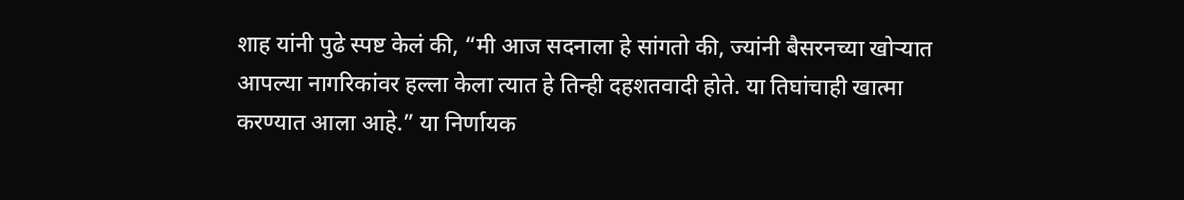शाह यांनी पुढे स्पष्ट केलं की, “मी आज सदनाला हे सांगतो की, ज्यांनी बैसरनच्या खोऱ्यात आपल्या नागरिकांवर हल्ला केला त्यात हे तिन्ही दहशतवादी होते. या तिघांचाही खात्मा करण्यात आला आहे.” या निर्णायक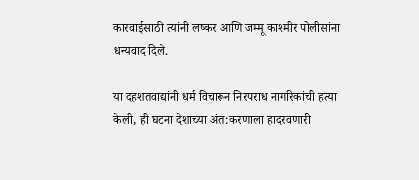कारवाईसाठी त्यांनी लष्कर आणि जम्मू काश्मीर पोलीसांना धन्यवाद दिले.

या दहशतवाद्यांनी धर्म विचारून निरपराध नागरिकांची हत्या केली, ही घटना देशाच्या अंत:करणाला हादरवणारी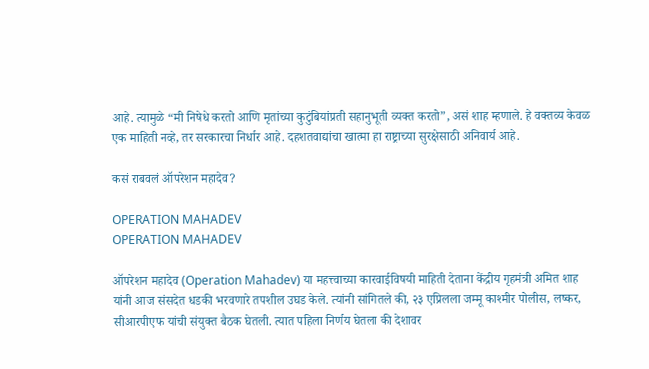आहे. त्यामुळे “मी निषेधे करतो आणि मृतांच्या कुटुंबियांप्रती सहानुभूती व्यक्त करतो”, असं शाह म्हणाले. हे वक्तव्य केवळ एक माहिती नव्हे, तर सरकारचा निर्धार आहे. दहशतवाद्यांचा खात्मा हा राष्ट्राच्या सुरक्षेसाठी अनिवार्य आहे.

कसं राबवलं ऑपरेशन महादेव?

OPERATION MAHADEV
OPERATION MAHADEV

ऑपरेशन महादेव (Operation Mahadev) या महत्त्वाच्या कारवाईविषयी माहिती देताना केंद्रीय गृहमंत्री अमित शाह यांनी आज संसदेत धडकी भरवणारे तपशील उघड केले. त्यांनी सांगितले की, २३ एप्रिलला जम्मू काश्मीर पोलीस, लष्कर, सीआरपीएफ यांची संयुक्त बैठक घेतली. त्यात पहिला निर्णय घेतला की देशावर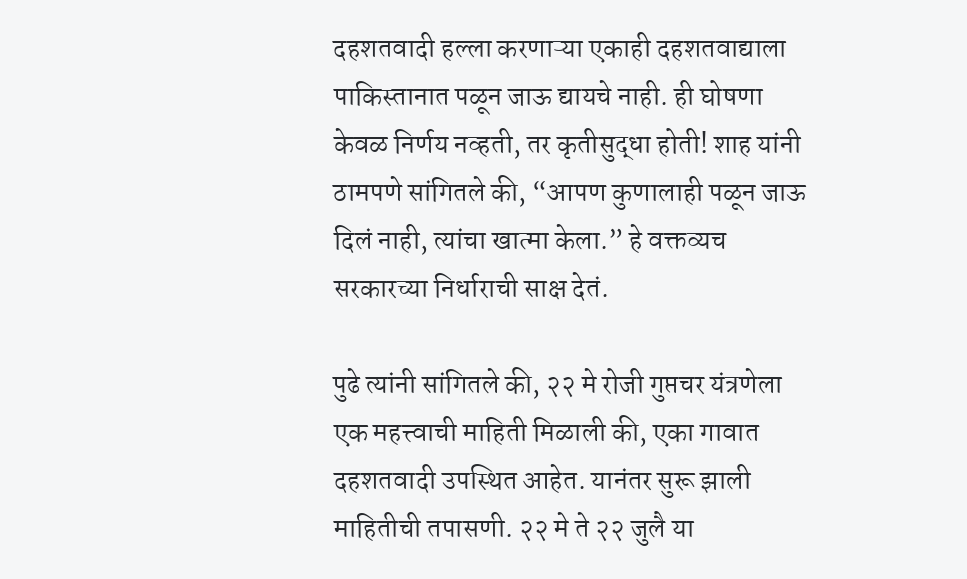दहशतवादी हल्ला करणाऱ्या एकाही दहशतवाद्याला पाकिस्तानात पळून जाऊ द्यायचे नाही. ही घोषणा केवळ निर्णय नव्हती, तर कृतीसुद्धा होती! शाह यांनी ठामपणे सांगितले की, “आपण कुणालाही पळून जाऊ दिलं नाही, त्यांचा खात्मा केला.” हे वक्तव्यच सरकारच्या निर्धाराची साक्ष देतं.

पुढे त्यांनी सांगितले की, २२ मे रोजी गुप्तचर यंत्रणेला एक महत्त्वाची माहिती मिळाली की, एका गावात दहशतवादी उपस्थित आहेत. यानंतर सुरू झाली माहितीची तपासणी. २२ मे ते २२ जुलै या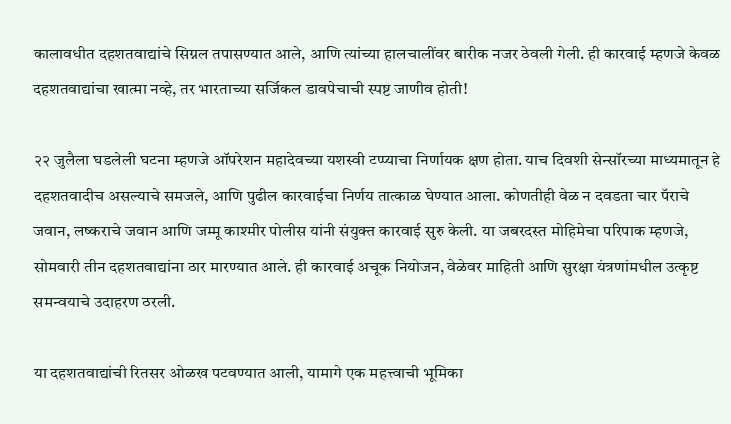कालावधीत दहशतवाद्यांचे सिग्नल तपासण्यात आले, आणि त्यांच्या हालचालींवर बारीक नजर ठेवली गेली. ही कारवाई म्हणजे केवळ दहशतवाद्यांचा खात्मा नव्हे, तर भारताच्या सर्जिकल डावपेचाची स्पष्ट जाणीव होती!

२२ जुलैला घडलेली घटना म्हणजे ऑपरेशन महादेवच्या यशस्वी टप्प्याचा निर्णायक क्षण होता. याच दिवशी सेन्सॉरच्या माध्यमातून हे दहशतवादीच असल्याचे समजले, आणि पुढील कारवाईचा निर्णय तात्काळ घेण्यात आला. कोणतीही वेळ न दवडता चार पॅराचे जवान, लष्कराचे जवान आणि जम्मू काश्मीर पोलीस यांनी संयुक्त कारवाई सुरु केली. या जबरदस्त मोहिमेचा परिपाक म्हणजे, सोमवारी तीन दहशतवाद्यांना ठार मारण्यात आले. ही कारवाई अचूक नियोजन, वेळेवर माहिती आणि सुरक्षा यंत्रणांमधील उत्कृष्ट समन्वयाचे उदाहरण ठरली.

या दहशतवाद्यांची रितसर ओळख पटवण्यात आली, यामागे एक महत्त्वाची भूमिका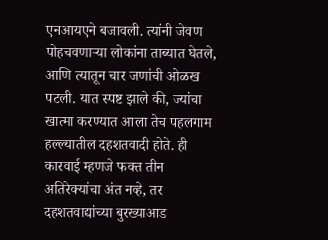एनआयएने बजावली. त्यांनी जेवण पोहचवणाऱ्या लोकांना ताब्यात घेतले, आणि त्यातून चार जणांची ओळख पटली. यात स्पष्ट झाले की, ज्यांचा खात्मा करण्यात आला तेच पहलगाम हल्ल्यातील दहशतवादी होते. ही कारवाई म्हणजे फक्त तीन अतिरेक्यांचा अंत नव्हे, तर दहशतवाद्यांच्या बुरख्याआड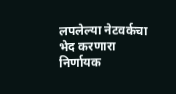लपलेल्या नेटवर्कचा भेद करणारा निर्णायक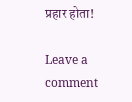प्रहार होता!

Leave a comment